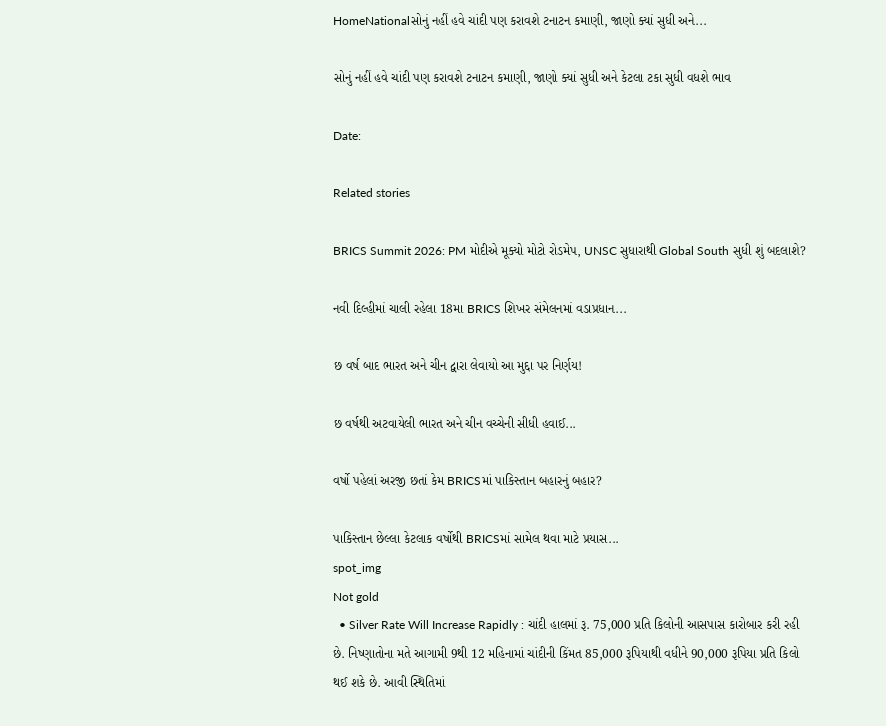HomeNationalસોનું નહીં હવે ચાંદી પણ કરાવશે ટનાટન કમાણી, જાણો ક્યાં સુધી અને...

સોનું નહીં હવે ચાંદી પણ કરાવશે ટનાટન કમાણી, જાણો ક્યાં સુધી અને કેટલા ટકા સુધી વધશે ભાવ

Date:

Related stories

BRICS Summit 2026: PM મોદીએ મૂક્યો મોટો રોડમેપ, UNSC સુધારાથી Global South સુધી શું બદલાશે?

નવી દિલ્હીમાં ચાલી રહેલા 18મા BRICS શિખર સંમેલનમાં વડાપ્રધાન...

છ વર્ષ બાદ ભારત અને ચીન દ્વારા લેવાયો આ મુદ્દા પર નિર્ણય!

છ વર્ષથી અટવાયેલી ભારત અને ચીન વચ્ચેની સીધી હવાઈ...

વર્ષો પહેલાં અરજી છતાં કેમ BRICSમાં પાકિસ્તાન બહારનું બહાર?

પાકિસ્તાન છેલ્લા કેટલાક વર્ષોથી BRICSમાં સામેલ થવા માટે પ્રયાસ...
spot_img
Not gold
  • Silver Rate Will Increase Rapidly : ચાંદી હાલમાં રૂ. 75,000 પ્રતિ કિલોની આસપાસ કારોબાર કરી રહી છે. નિષ્ણાતોના મતે આગામી 9થી 12 મહિનામાં ચાંદીની કિંમત 85,000 રૂપિયાથી વધીને 90,000 રૂપિયા પ્રતિ કિલો થઈ શકે છે. આવી સ્થિતિમાં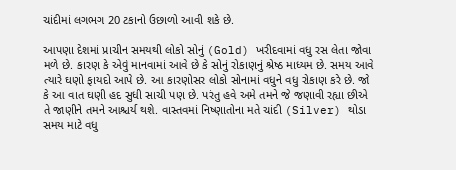ચાંદીમાં લગભગ 20 ટકાનો ઉછાળો આવી શકે છે.

આપણા દેશમાં પ્રાચીન સમયથી લોકો સોનું (Gold) ખરીદવામાં વધુ રસ લેતા જોવા મળે છે. કારણ કે એવું માનવામાં આવે છે કે સોનું રોકાણનું શ્રેષ્ઠ માધ્યમ છે. સમય આવે ત્યારે ઘણો ફાયદો આપે છે. આ કારણોસર લોકો સોનામાં વધુને વધુ રોકાણ કરે છે. જો કે આ વાત ઘણી હદ સુધી સાચી પણ છે. પરંતુ હવે અમે તમને જે જણાવી રહ્યા છીએ તે જાણીને તમને આશ્ચર્ય થશે. વાસ્તવમાં નિષ્ણાતોના મતે ચાંદી (Silver) થોડા સમય માટે વધુ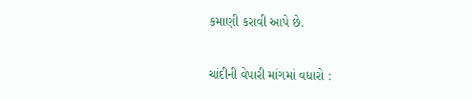કમાણી કરાવી આપે છે.

ચાંદીની વેપારી માંગમાં વધારો :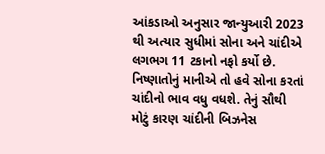આંકડાઓ અનુસાર જાન્યુઆરી 2023 થી અત્યાર સુધીમાં સોના અને ચાંદીએ લગભગ 11 ટકાનો નફો કર્યો છે. નિષ્ણાતોનું માનીએ તો હવે સોના કરતાં ચાંદીનો ભાવ વધુ વધશે. તેનું સૌથી મોટું કારણ ચાંદીની બિઝનેસ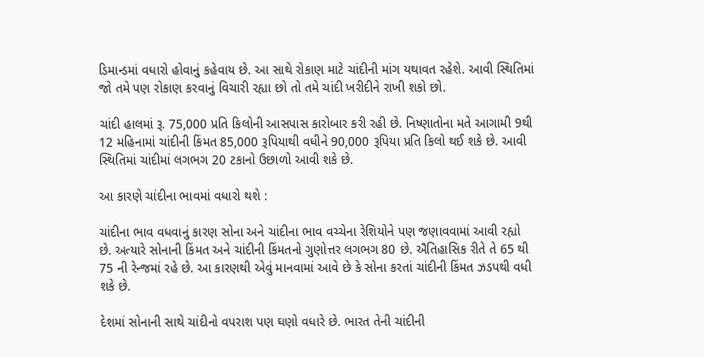ડિમાન્ડમાં વધારો હોવાનું કહેવાય છે. આ સાથે રોકાણ માટે ચાંદીની માંગ યથાવત રહેશે. આવી સ્થિતિમાં જો તમે પણ રોકાણ કરવાનું વિચારી રહ્યા છો તો તમે ચાંદી ખરીદીને રાખી શકો છો.

ચાંદી હાલમાં રૂ. 75,000 પ્રતિ કિલોની આસપાસ કારોબાર કરી રહી છે. નિષ્ણાતોના મતે આગામી 9થી 12 મહિનામાં ચાંદીની કિંમત 85,000 રૂપિયાથી વધીને 90,000 રૂપિયા પ્રતિ કિલો થઈ શકે છે. આવી સ્થિતિમાં ચાંદીમાં લગભગ 20 ટકાનો ઉછાળો આવી શકે છે.

આ કારણે ચાંદીના ભાવમાં વધારો થશે :

ચાંદીના ભાવ વધવાનું કારણ સોના અને ચાંદીના ભાવ વચ્ચેના રેશિયોને પણ જણાવવામાં આવી રહ્યો છે. અત્યારે સોનાની કિંમત અને ચાંદીની કિંમતનો ગુણોત્તર લગભગ 80 છે. ઐતિહાસિક રીતે તે 65 થી 75 ની રેન્જમાં રહે છે. આ કારણથી એવું માનવામાં આવે છે કે સોના કરતાં ચાંદીની કિંમત ઝડપથી વધી શકે છે.

દેશમાં સોનાની સાથે ચાંદીનો વપરાશ પણ ઘણો વધારે છે. ભારત તેની ચાંદીની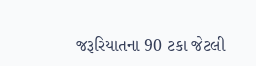જરૂરિયાતના 90 ટકા જેટલી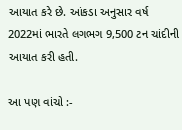આયાત કરે છે. આંકડા અનુસાર વર્ષ 2022માં ભારતે લગભગ 9,500 ટન ચાંદીની આયાત કરી હતી.

આ પણ વાંચો :-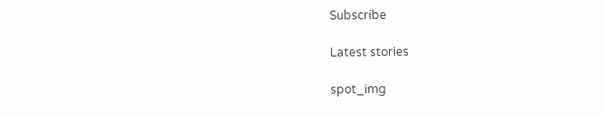Subscribe

Latest stories

spot_img